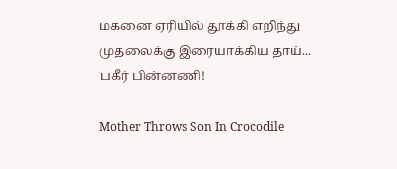மகனை ஏரியில் தூக்கி எறிந்து முதலைக்கு இரையாக்கிய தாய்... பகீர் பின்னணி!

Mother Throws Son In Crocodile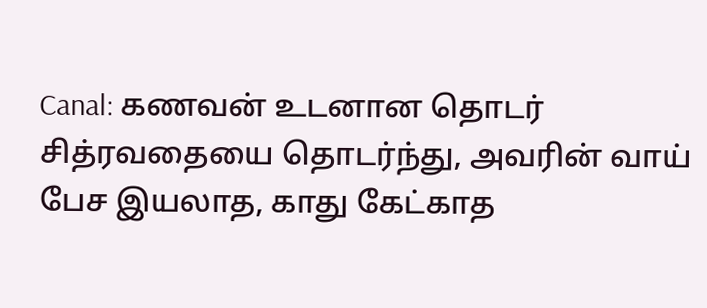Canal: கணவன் உடனான தொடர் சித்ரவதையை தொடர்ந்து, அவரின் வாய் பேச இயலாத, காது கேட்காத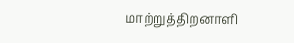மாற்றுத்திறனாளி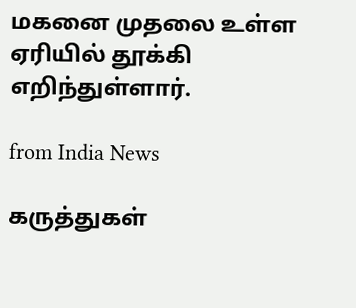மகனை முதலை உள்ள ஏரியில் தூக்கி எறிந்துள்ளார்.

from India News

கருத்துகள்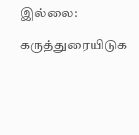இல்லை:

கருத்துரையிடுக